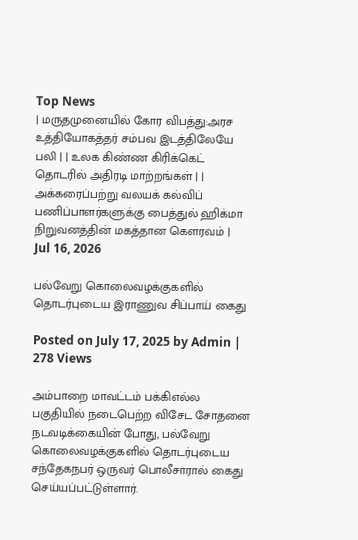Top News
| மருதமுனையில் கோர விபத்து:அரச உத்தியோகத்தர் சம்பவ இடத்திலேயே பலி | | உலக கிண்ண கிரிக்கெட் தொடரில் அதிரடி மாற்றங்கள் | | அக்கரைப்பற்று வலயக் கல்விப் பணிப்பாளர்களுக்கு பைத்துல் ஹிக்மா நிறுவனத்தின் மகத்தான கௌரவம் |
Jul 16, 2026

பல்வேறு கொலைவழக்குகளில் தொடர்புடைய இராணுவ சிப்பாய் கைது

Posted on July 17, 2025 by Admin | 278 Views

அம்பாறை மாவட்டம் பக்கிஎல்ல பகுதியில் நடைபெற்ற விசேட சோதனை நடவடிக்கையின் போது, பல்வேறு கொலைவழக்குகளில் தொடர்புடைய சந்தேகநபர் ஒருவர் பொலீசாரால் கைது செய்யப்பட்டுள்ளார்.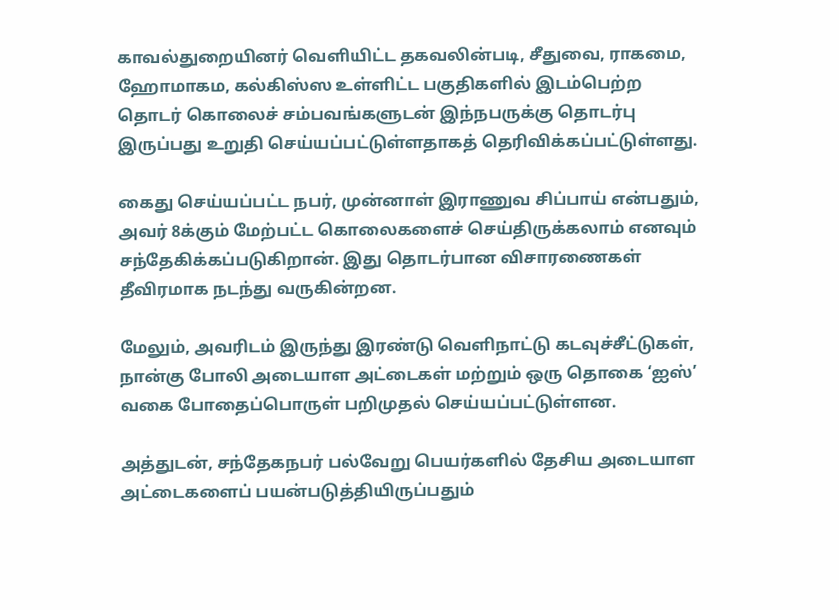காவல்துறையினர் வெளியிட்ட தகவலின்படி, சீதுவை, ராகமை, ஹோமாகம, கல்கிஸ்ஸ உள்ளிட்ட பகுதிகளில் இடம்பெற்ற தொடர் கொலைச் சம்பவங்களுடன் இந்நபருக்கு தொடர்பு இருப்பது உறுதி செய்யப்பட்டுள்ளதாகத் தெரிவிக்கப்பட்டுள்ளது.

கைது செய்யப்பட்ட நபர், முன்னாள் இராணுவ சிப்பாய் என்பதும், அவர் 8க்கும் மேற்பட்ட கொலைகளைச் செய்திருக்கலாம் எனவும் சந்தேகிக்கப்படுகிறான். இது தொடர்பான விசாரணைகள் தீவிரமாக நடந்து வருகின்றன.

மேலும், அவரிடம் இருந்து இரண்டு வெளிநாட்டு கடவுச்சீட்டுகள், நான்கு போலி அடையாள அட்டைகள் மற்றும் ஒரு தொகை ‘ஐஸ்’ வகை போதைப்பொருள் பறிமுதல் செய்யப்பட்டுள்ளன.

அத்துடன், சந்தேகநபர் பல்வேறு பெயர்களில் தேசிய அடையாள அட்டைகளைப் பயன்படுத்தியிருப்பதும்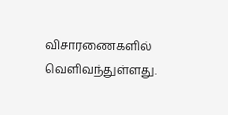விசாரணைகளில் வெளிவந்துள்ளது.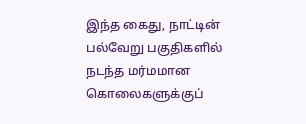இந்த கைது, நாட்டின் பல்வேறு பகுதிகளில் நடந்த மர்மமான கொலைகளுக்குப்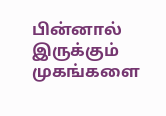பின்னால் இருக்கும் முகங்களை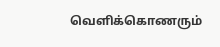வெளிக்கொணரும்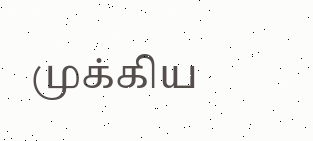முக்கிய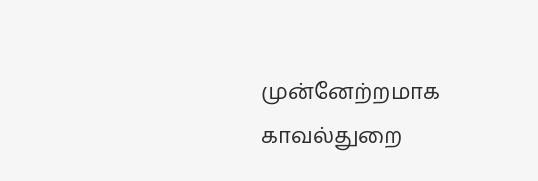முன்னேற்றமாக காவல்துறை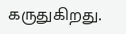கருதுகிறது.